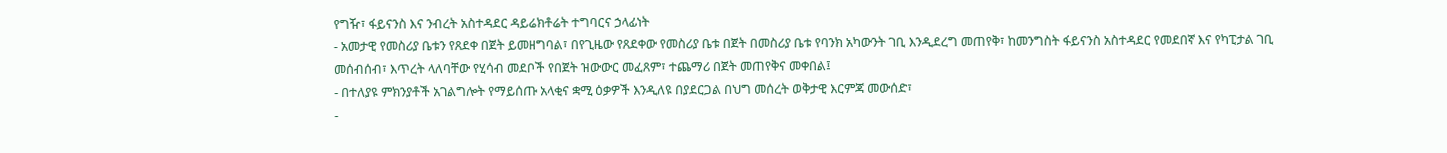የግዥ፣ ፋይናንስ እና ንብረት አስተዳደር ዳይሬክቶሬት ተግባርና ኃላፊነት
- አመታዊ የመስሪያ ቤቱን የጸደቀ በጀት ይመዘግባል፣ በየጊዜው የጸደቀው የመስሪያ ቤቱ በጀት በመስሪያ ቤቱ የባንክ አካውንት ገቢ እንዲደረግ መጠየቅ፣ ከመንግስት ፋይናንስ አስተዳደር የመደበኛ እና የካፒታል ገቢ መሰብሰብ፣ እጥረት ላለባቸው የሂሳብ መደቦች የበጀት ዝውውር መፈጸም፣ ተጨማሪ በጀት መጠየቅና መቀበል፤
- በተለያዩ ምክንያቶች አገልግሎት የማይሰጡ አላቂና ቋሚ ዕቃዎች እንዲለዩ በያደርጋል በህግ መሰረት ወቅታዊ እርምጃ መውሰድ፣
-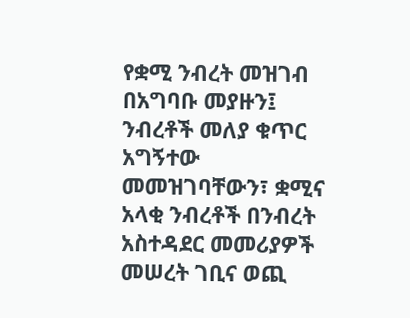የቋሚ ንብረት መዝገብ በአግባቡ መያዙን፤ ንብረቶች መለያ ቁጥር አግኝተው መመዝገባቸውን፣ ቋሚና አላቂ ንብረቶች በንብረት አስተዳደር መመሪያዎች መሠረት ገቢና ወጪ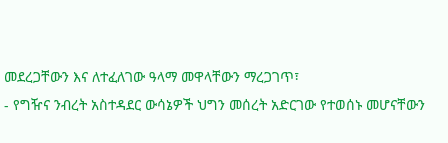መደረጋቸውን እና ለተፈለገው ዓላማ መዋላቸውን ማረጋገጥ፣
- የግዥና ንብረት አስተዳደር ውሳኔዎች ህግን መሰረት አድርገው የተወሰኑ መሆናቸውን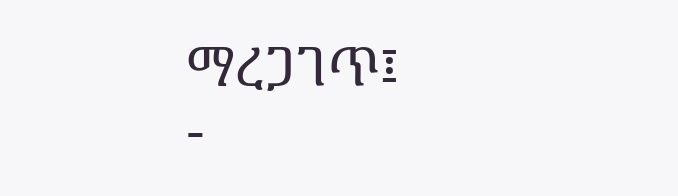ማረጋገጥ፤
-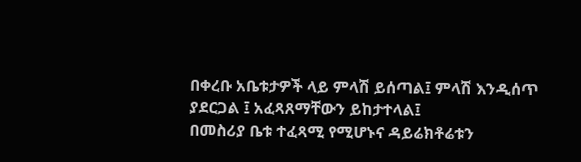በቀረቡ አቤቱታዎች ላይ ምላሽ ይሰጣል፤ ምላሽ እንዲሰጥ ያደርጋል ፤ አፈጻጸማቸውን ይከታተላል፤
በመስሪያ ቤቱ ተፈጻሚ የሚሆኑና ዳይሬክቶሬቱን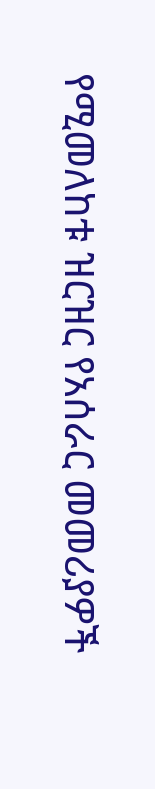የሚመለከቱ ዝርዝር የአሰራር መመሪያዎች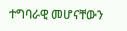ተግባራዊ መሆናቸውን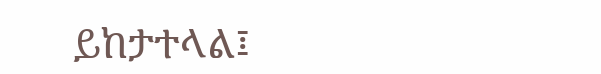ይከታተላል፤